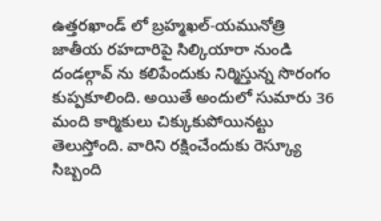ఉత్తరఖాండ్ లో బ్రహ్మఖల్-యమునోత్రి జాతీయ రహదారిపై సిల్కియారా నుండి దండల్గావ్ ను కలిపేందుకు నిర్మిస్తున్న సొరంగం కుప్పకూలింది. అయితే అందులో సుమారు 36 మంది కార్మికులు చిక్కుకుపోయినట్టు తెలుస్తోంది. వారిని రక్షించేందుకు రెస్క్యూ సిబ్బంది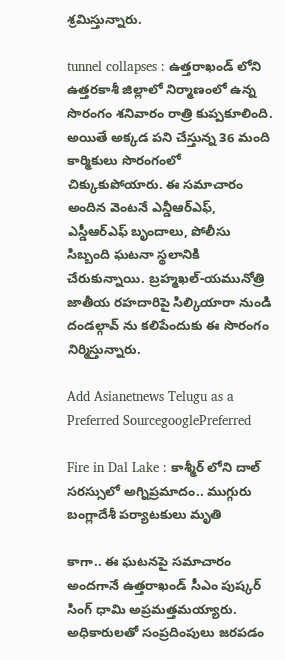శ్రమిస్తున్నారు.

tunnel collapses : ఉత్తరాఖండ్ లోని ఉత్తరకాశీ జిల్లాలో నిర్మాణంలో ఉన్న సొరంగం శనివారం రాత్రి కుప్పకూలింది. అయితే అక్కడ పని చేస్తున్న 36 మంది కార్మికులు సొరంగంలో చిక్కుకుపోయారు. ఈ సమాచారం అందిన వెంటనే ఎన్డీఆర్ఎఫ్, ఎస్డీఆర్ఎఫ్ బృందాలు, పోలీసు సిబ్బంది ఘటనా స్థలానికి చేరుకున్నాయి. బ్రహ్మఖల్-యమునోత్రి జాతీయ రహదారిపై సిల్కియారా నుండి దండల్గావ్ ను కలిపేందుకు ఈ సొరంగం నిర్మిస్తున్నారు.

Add Asianetnews Telugu as a Preferred SourcegooglePreferred

Fire in Dal Lake : కాశ్మీర్ లోని దాల్ సరస్సులో అగ్నిప్రమాదం.. ముగ్గురు బంగ్లాదేశీ పర్యాటకులు మృతి

కాగా.. ఈ ఘటనపై సమాచారం అందగానే ఉత్తరాఖండ్ సీఎం పుష్కర్ సింగ్ ధామి అప్రమత్తమయ్యారు. అధికారులతో సంప్రదింపులు జరపడం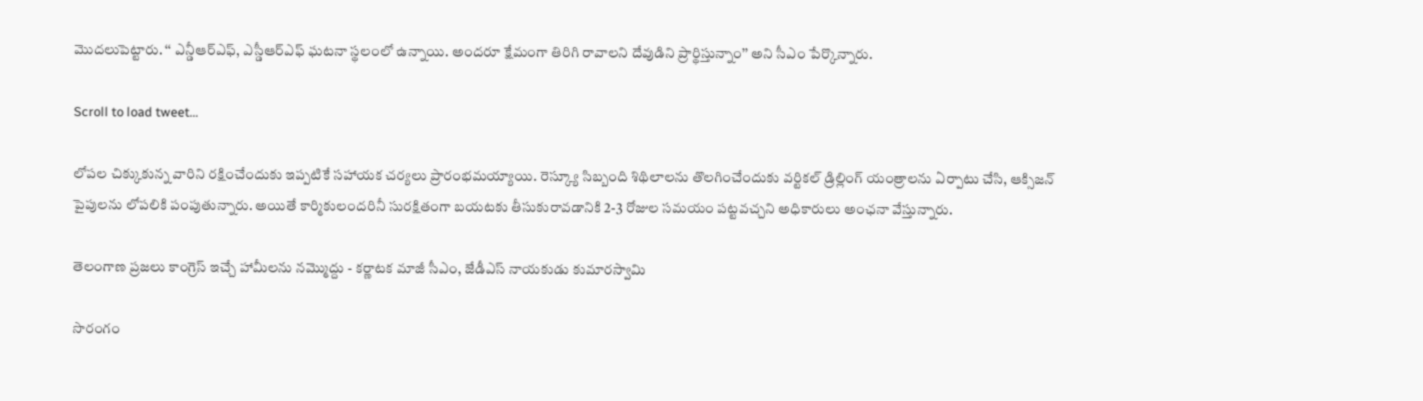మొదలుపెట్టారు. ‘‘ ఎన్డీఆర్ఎఫ్, ఎస్డీఆర్ఎఫ్ ఘటనా స్థలంలో ఉన్నాయి. అందరూ క్షేమంగా తిరిగి రావాలని దేవుడిని ప్రార్థిస్తున్నాం’’ అని సీఎం పేర్కొన్నారు.

Scroll to load tweet…

లోపల చిక్కుకున్న వారిని రక్షించేందుకు ఇప్పటికే సహాయక చర్యలు ప్రారంభమయ్యాయి. రెస్క్యూ సిబ్బంది శిథిలాలను తొలగించేందుకు వర్టికల్ డ్రిల్లింగ్ యంత్రాలను ఏర్పాటు చేసి, ఆక్సిజన్ పైపులను లోపలికి పంపుతున్నారు. అయితే కార్మికులందరినీ సురక్షితంగా బయటకు తీసుకురావడానికి 2-3 రోజుల సమయం పట్టవచ్చని అధికారులు అంఛనా వేస్తున్నారు.

తెలంగాణ ప్రజలు కాంగ్రెస్ ఇచ్చే హామీలను నమ్మొద్దు - కర్ణాటక మాజీ సీఎం, జేడీఎస్ నాయకుడు కుమారస్వామి

సొరంగం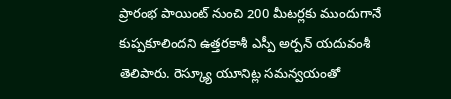ప్రారంభ పాయింట్ నుంచి 200 మీటర్లకు ముందుగానే కుప్పకూలిందని ఉత్తరకాశీ ఎస్పీ అర్పన్ యదువంశీ తెలిపారు. రెస్క్యూ యూనిట్ల సమన్వయంతో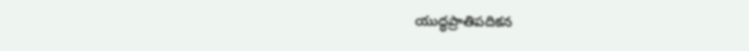యుద్ధప్రాతిపదికన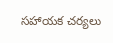సహాయక చర్యలు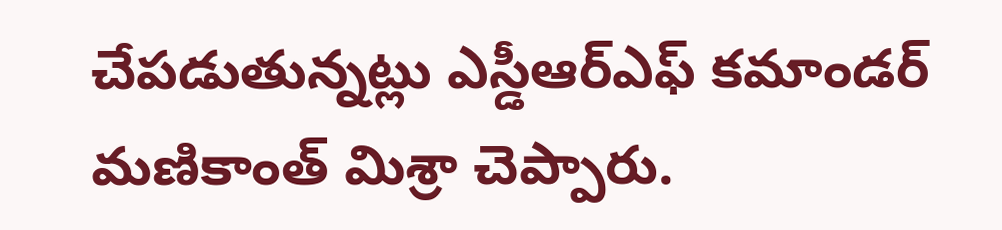చేపడుతున్నట్లు ఎస్డీఆర్ఎఫ్ కమాండర్ మణికాంత్ మిశ్రా చెప్పారు.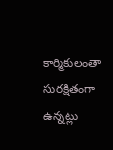కార్మికులంతా సురక్షితంగా ఉన్నట్లు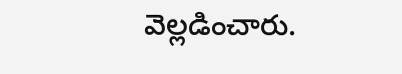వెల్లడించారు.